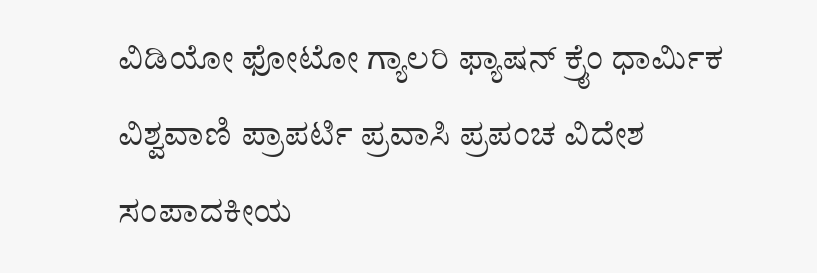ವಿಡಿಯೋ ಫೋಟೋ ಗ್ಯಾಲರಿ ಫ್ಯಾಷನ್ ಕ್ರೈಂ ಧಾರ್ಮಿಕ ವಿಶ್ವವಾಣಿ ಪ್ರಾಪರ್ಟಿ ಪ್ರವಾಸಿ ಪ್ರಪಂಚ ವಿದೇಶ ಸಂಪಾದಕೀಯ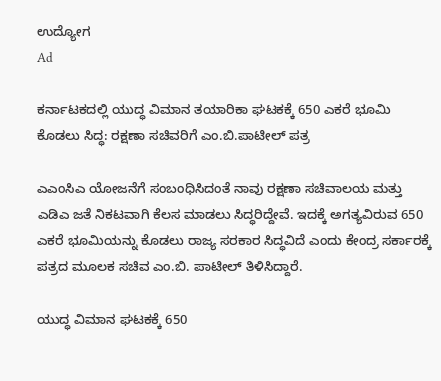ಉದ್ಯೋಗ
Ad

ಕರ್ನಾಟಕದಲ್ಲಿ ಯುದ್ಧ ವಿಮಾನ ತಯಾರಿಕಾ ಘಟಕಕ್ಕೆ 650 ಎಕರೆ ಭೂಮಿ ಕೊಡಲು ಸಿದ್ಧ: ರಕ್ಷಣಾ ಸಚಿವರಿಗೆ ಎಂ.ಬಿ.ಪಾಟೀಲ್‌ ಪತ್ರ

ಎಎಂಸಿಎ ಯೋಜನೆಗೆ ಸಂಬಂಧಿಸಿದಂತೆ ನಾವು ರಕ್ಷಣಾ ಸಚಿವಾಲಯ ಮತ್ತು ಎಡಿಎ ಜತೆ ನಿಕಟವಾಗಿ ಕೆಲಸ ಮಾಡಲು ಸಿದ್ಧರಿದ್ದೇವೆ. ಇದಕ್ಕೆ ಅಗತ್ಯವಿರುವ 650 ಎಕರೆ ಭೂಮಿಯನ್ನು ಕೊಡಲು ರಾಜ್ಯ ಸರಕಾರ ಸಿದ್ಧವಿದೆ ಎಂದು ಕೇಂದ್ರ ಸರ್ಕಾರಕ್ಕೆ ಪತ್ರದ ಮೂಲಕ ಸಚಿವ ಎಂ.ಬಿ. ಪಾಟೀಲ್‌ ತಿಳಿಸಿದ್ದಾರೆ.

ಯುದ್ಧ ವಿಮಾನ ಘಟಕಕ್ಕೆ 650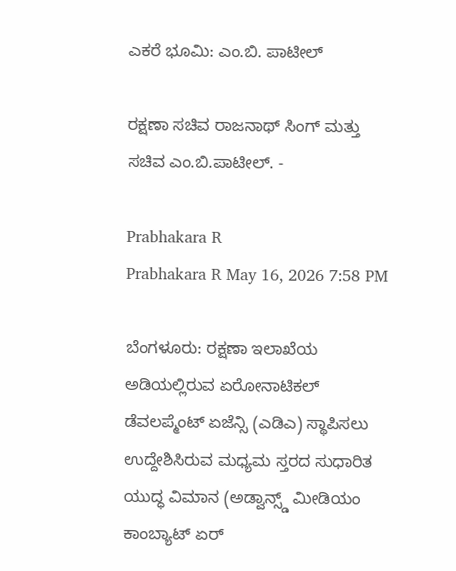ಎಕರೆ ಭೂಮಿ: ಎಂ.ಬಿ. ಪಾಟೀಲ್‌

ರಕ್ಷಣಾ ಸಚಿವ ರಾಜನಾಥ್‌ ಸಿಂಗ್‌ ಮತ್ತು ಸಚಿವ ಎಂ.ಬಿ.ಪಾಟೀಲ್‌. -

Prabhakara R
Prabhakara R May 16, 2026 7:58 PM

ಬೆಂಗಳೂರು: ರಕ್ಷಣಾ ಇಲಾಖೆಯ ಅಡಿಯಲ್ಲಿರುವ ಏರೋನಾಟಿಕಲ್ ಡೆವಲಪ್ಮೆಂಟ್ ಏಜೆನ್ಸಿ (ಎಡಿಎ) ಸ್ಥಾಪಿಸಲು ಉದ್ದೇಶಿಸಿರುವ ಮಧ್ಯಮ ಸ್ತರದ ಸುಧಾರಿತ ಯುದ್ಧ ವಿಮಾನ (ಅಡ್ವಾನ್ಸ್ಡ್ ಮೀಡಿಯಂ ಕಾಂಬ್ಯಾಟ್ ಏರ್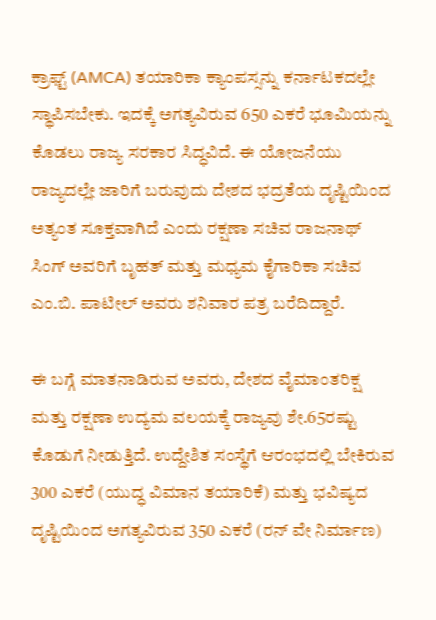ಕ್ರಾಫ್ಟ್ (AMCA) ತಯಾರಿಕಾ ಕ್ಯಾಂಪಸ್ಸನ್ನು ಕರ್ನಾಟಕದಲ್ಲೇ ಸ್ಥಾಪಿಸಬೇಕು. ಇದಕ್ಕೆ ಅಗತ್ಯವಿರುವ 650 ಎಕರೆ ಭೂಮಿಯನ್ನು ಕೊಡಲು ರಾಜ್ಯ ಸರಕಾರ ಸಿದ್ಧವಿದೆ. ಈ ಯೋಜನೆಯು ರಾಜ್ಯದಲ್ಲೇ ಜಾರಿಗೆ ಬರುವುದು ದೇಶದ ಭದ್ರತೆಯ ದೃಷ್ಟಿಯಿಂದ ಅತ್ಯಂತ ಸೂಕ್ತವಾಗಿದೆ ಎಂದು ರಕ್ಷಣಾ ಸಚಿವ ರಾಜನಾಥ್ ಸಿಂಗ್ ಅವರಿಗೆ ಬೃಹತ್ ಮತ್ತು ಮಧ್ಯಮ ಕೈಗಾರಿಕಾ ಸಚಿವ ಎಂ.ಬಿ. ಪಾಟೀಲ್‌ ಅವರು ಶನಿವಾರ ಪತ್ರ ಬರೆದಿದ್ದಾರೆ.

ಈ ಬಗ್ಗೆ ಮಾತನಾಡಿರುವ ಅವರು, ದೇಶದ ವೈಮಾಂತರಿಕ್ಷ ಮತ್ತು ರಕ್ಷಣಾ ಉದ್ಯಮ ವಲಯಕ್ಕೆ ರಾಜ್ಯವು ಶೇ.65ರಷ್ಟು ಕೊಡುಗೆ ನೀಡುತ್ತಿದೆ. ಉದ್ದೇಶಿತ ಸಂಸ್ಥೆಗೆ ಆರಂಭದಲ್ಲಿ ಬೇಕಿರುವ 300 ಎಕರೆ (ಯುದ್ಧ ವಿಮಾನ ತಯಾರಿಕೆ) ಮತ್ತು ಭವಿಷ್ಯದ ದೃಷ್ಟಿಯಿಂದ ಅಗತ್ಯವಿರುವ 350 ಎಕರೆ (ರನ್ ವೇ ನಿರ್ಮಾಣ)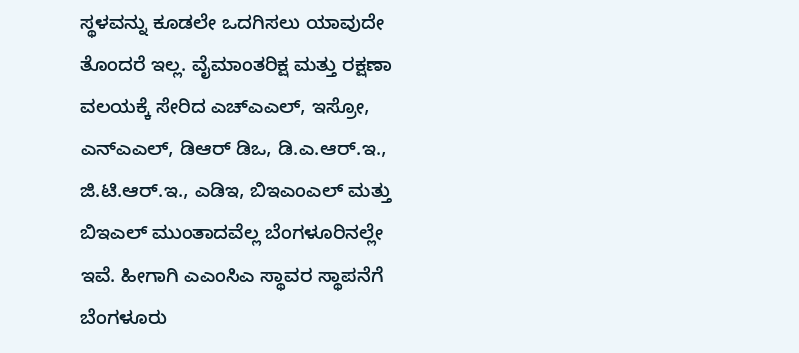ಸ್ಥಳವನ್ನು ಕೂಡಲೇ ಒದಗಿಸಲು ಯಾವುದೇ ತೊಂದರೆ ಇಲ್ಲ. ವೈಮಾಂತರಿಕ್ಷ ಮತ್ತು ರಕ್ಷಣಾ ವಲಯಕ್ಕೆ ಸೇರಿದ ಎಚ್ಎಎಲ್, ಇಸ್ರೋ, ಎನ್ಎಎಲ್, ಡಿಆರ್ ಡಿಒ, ಡಿ.ಎ.ಆರ್.ಇ., ಜಿ.ಟಿ.ಆರ್.ಇ., ಎಡಿಇ, ಬಿಇಎಂಎಲ್ ಮತ್ತು ಬಿಇಎಲ್ ಮುಂತಾದವೆಲ್ಲ ಬೆಂಗಳೂರಿನಲ್ಲೇ ಇವೆ. ಹೀಗಾಗಿ ಎಎಂಸಿಎ ಸ್ಥಾವರ ಸ್ಥಾಪನೆಗೆ ಬೆಂಗಳೂರು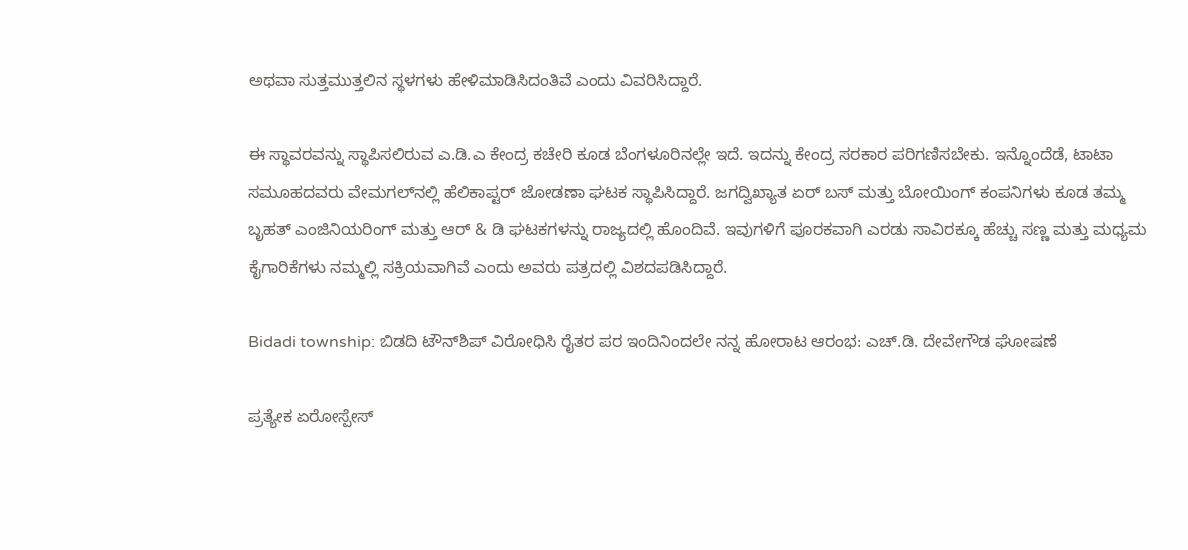ಅಥವಾ ಸುತ್ತಮುತ್ತಲಿನ ಸ್ಥಳಗಳು ಹೇಳಿಮಾಡಿಸಿದಂತಿವೆ ಎಂದು ವಿವರಿಸಿದ್ದಾರೆ.

ಈ ಸ್ಥಾವರವನ್ನು ಸ್ಥಾಪಿಸಲಿರುವ ಎ.ಡಿ.ಎ ಕೇಂದ್ರ ಕಚೇರಿ ಕೂಡ ಬೆಂಗಳೂರಿನಲ್ಲೇ ಇದೆ. ಇದನ್ನು ಕೇಂದ್ರ ಸರಕಾರ ಪರಿಗಣಿಸಬೇಕು. ಇನ್ನೊಂದೆಡೆ, ಟಾಟಾ ಸಮೂಹದವರು ವೇಮಗಲ್‌ನಲ್ಲಿ ಹೆಲಿಕಾಪ್ಟರ್ ಜೋಡಣಾ ಘಟಕ ಸ್ಥಾಪಿಸಿದ್ದಾರೆ. ಜಗದ್ವಿಖ್ಯಾತ ಏರ್ ಬಸ್ ಮತ್ತು ಬೋಯಿಂಗ್ ಕಂಪನಿಗಳು ಕೂಡ ತಮ್ಮ ಬೃಹತ್ ಎಂಜಿನಿಯರಿಂಗ್ ಮತ್ತು ಆರ್ & ಡಿ ಘಟಕಗಳನ್ನು ರಾಜ್ಯದಲ್ಲಿ ಹೊಂದಿವೆ. ಇವುಗಳಿಗೆ ಪೂರಕವಾಗಿ ಎರಡು ಸಾವಿರಕ್ಕೂ ಹೆಚ್ಚು ಸಣ್ಣ ಮತ್ತು ಮಧ್ಯಮ ಕೈಗಾರಿಕೆಗಳು ನಮ್ಮಲ್ಲಿ ಸಕ್ರಿಯವಾಗಿವೆ ಎಂದು ಅವರು ಪತ್ರದಲ್ಲಿ ವಿಶದಪಡಿಸಿದ್ದಾರೆ.

Bidadi township: ಬಿಡದಿ ಟೌನ್‌ಶಿಪ್ ವಿರೋಧಿಸಿ ರೈತರ ಪರ ಇಂದಿನಿಂದಲೇ ನನ್ನ ಹೋರಾಟ ಆರಂಭ: ಎಚ್.ಡಿ. ದೇವೇಗೌಡ ಘೋಷಣೆ

ಪ್ರತ್ಯೇಕ ಏರೋಸ್ಪೇಸ್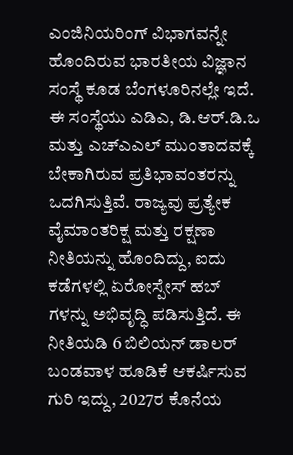ಎಂಜಿನಿಯರಿಂಗ್ ವಿಭಾಗವನ್ನೇ ಹೊಂದಿರುವ ಭಾರತೀಯ ವಿಜ್ಞಾನ ಸಂಸ್ಥೆ ಕೂಡ ಬೆಂಗಳೂರಿನಲ್ಲೇ ಇದೆ. ಈ ಸಂಸ್ಥೆಯು ಎಡಿಎ, ಡಿ.ಆರ್.ಡಿ.ಒ ಮತ್ತು ಎಚ್ಎಎಲ್ ಮುಂತಾದವಕ್ಕೆ ಬೇಕಾಗಿರುವ ಪ್ರತಿಭಾವಂತರನ್ನು ಒದಗಿಸುತ್ತಿವೆ. ರಾಜ್ಯವು ಪ್ರತ್ಯೇಕ ವೈಮಾಂತರಿಕ್ಷ ಮತ್ತು ರಕ್ಷಣಾ ನೀತಿಯನ್ನು ಹೊಂದಿದ್ದು, ಐದು ಕಡೆಗಳಲ್ಲಿ ಏರೋಸ್ಪೇಸ್ ಹಬ್ ಗಳನ್ನು ಅಭಿವೃದ್ಧಿ ಪಡಿಸುತ್ತಿದೆ. ಈ ನೀತಿಯಡಿ 6 ಬಿಲಿಯನ್ ಡಾಲರ್ ಬಂಡವಾಳ ಹೂಡಿಕೆ ಆಕರ್ಷಿಸುವ ಗುರಿ ಇದ್ದು, 2027ರ ಕೊನೆಯ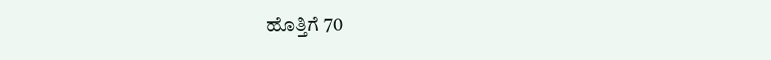ಹೊತ್ತಿಗೆ 70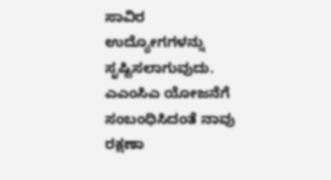ಸಾವಿರ ಉದ್ಯೋಗಗಳನ್ನು ಸೃಷ್ಟಿಸಲಾಗುವುದು. ಎಎಂಸಿಎ ಯೋಜನೆಗೆ ಸಂಬಂಧಿಸಿದಂತೆ ನಾವು ರಕ್ಷಣಾ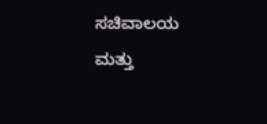ಸಚಿವಾಲಯ ಮತ್ತು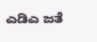ಎಡಿಎ ಜತೆ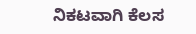ನಿಕಟವಾಗಿ ಕೆಲಸ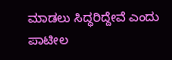ಮಾಡಲು ಸಿದ್ಧರಿದ್ದೇವೆ ಎಂದು ಪಾಟೀಲ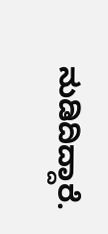ನುಡಿದಿದ್ದಾರೆ.